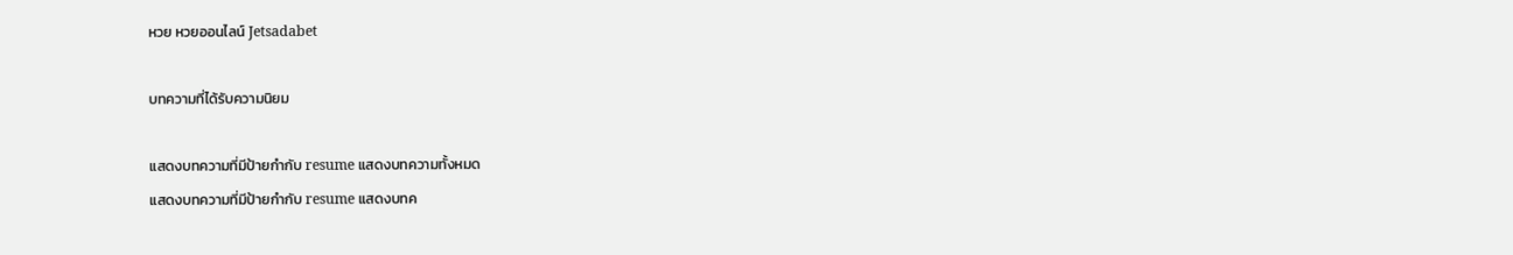หวย หวยออนไลน์ Jetsadabet

บทความที่ได้รับความนิยม

แสดงบทความที่มีป้ายกำกับ resume แสดงบทความทั้งหมด
แสดงบทความที่มีป้ายกำกับ resume แสดงบทค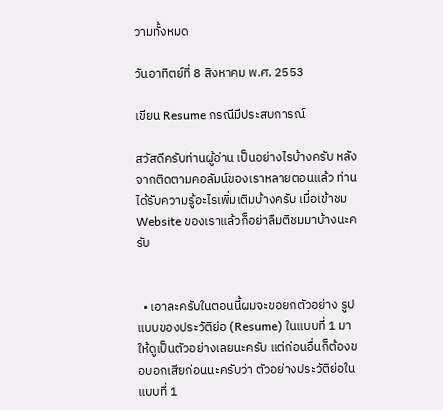วามทั้งหมด

วันอาทิตย์ที่ 8 สิงหาคม พ.ศ. 2553

เขียน Resume กรณีมีประสบการณ์

สวัสดีครับท่านผู้อ่าน เป็นอย่างไรบ้างครับ หลังจากติดตามคอลัมน์ของเราหลายตอนแล้ว ท่านได้รับความรู้อะไรเพิ่มเติมบ้างครับ เมื่อเข้าชม Website ของเราแล้วก็อย่าลืมติชมมาบ้างนะครับ


  • เอาละครับในตอนนี้ผมจะขอยกตัวอย่าง รูปแบบของประวัติย่อ (Resume) ในแบบที่ 1 มาให้ดูเป็นตัวอย่างเลยนะครับ แต่ก่อนอื่นก็ต้องขอบอกเสียก่อนนะครับว่า ตัวอย่างประวัติย่อในแบบที่ 1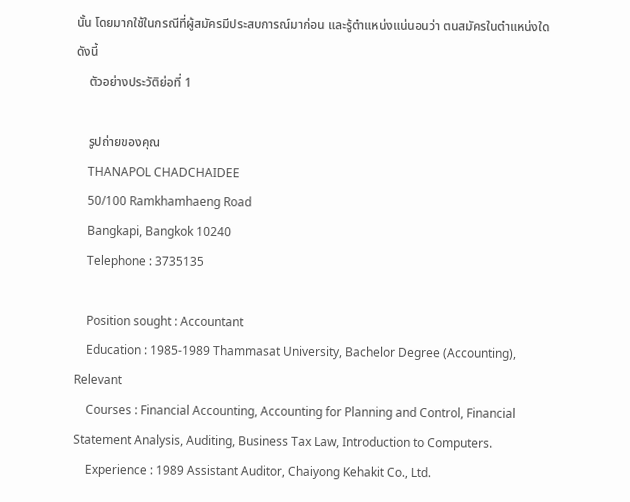นั้น โดยมากใช้ในกรณีที่ผู้สมัครมีประสบการณ์มาก่อน และรู้ตำแหน่งแน่นอนว่า ตนสมัครในตำแหน่งใด ดังนี้
    ตัวอย่างประวัติย่อที่ 1

    รูปถ่ายของคุณ
    THANAPOL CHADCHAIDEE
    50/100 Ramkhamhaeng Road
    Bangkapi, Bangkok 10240
    Telephone : 3735135

    Position sought : Accountant
    Education : 1985-1989 Thammasat University, Bachelor Degree (Accounting), Relevant
    Courses : Financial Accounting, Accounting for Planning and Control, Financial Statement Analysis, Auditing, Business Tax Law, Introduction to Computers.
    Experience : 1989 Assistant Auditor, Chaiyong Kehakit Co., Ltd.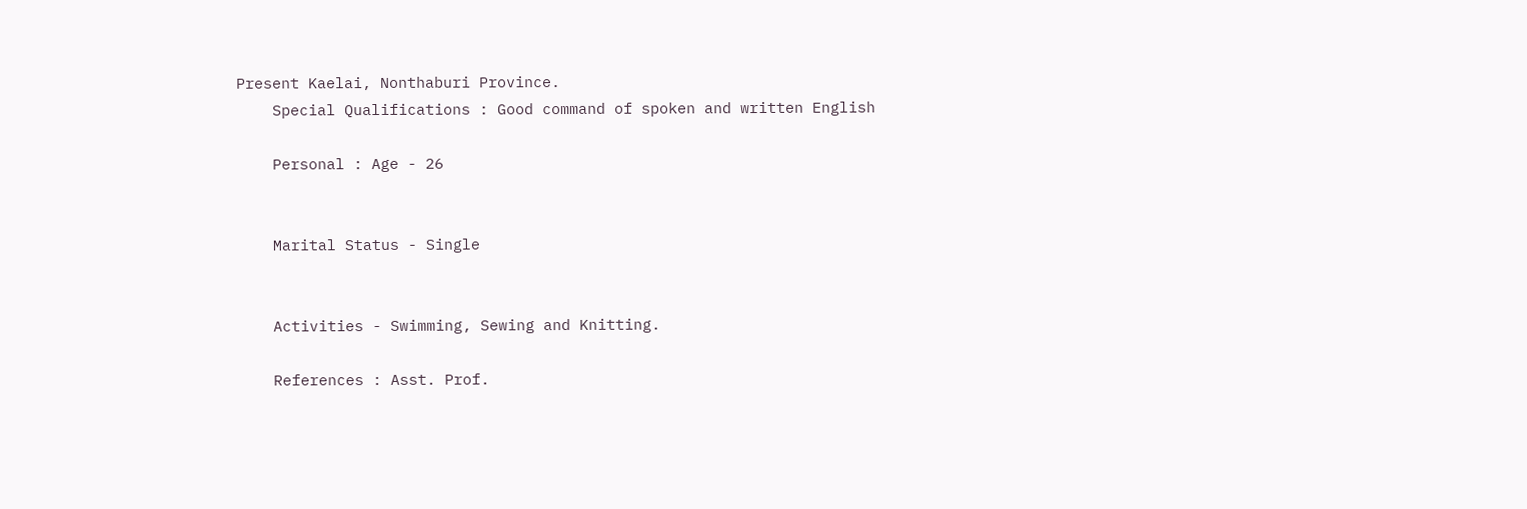Present Kaelai, Nonthaburi Province.
    Special Qualifications : Good command of spoken and written English

    Personal : Age - 26


    Marital Status - Single


    Activities - Swimming, Sewing and Knitting.

    References : Asst. Prof.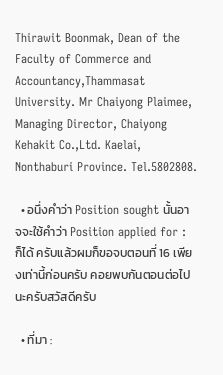Thirawit Boonmak, Dean of the Faculty of Commerce and Accountancy,Thammasat University. Mr Chaiyong Plaimee, Managing Director, Chaiyong Kehakit Co.,Ltd. Kaelai, Nonthaburi Province. Tel.5802808.

  • อนึ่งคำว่า Position sought นั้นอาจจะใช้คำว่า Position applied for : ก็ได้ ครับแล้วผมก็ขอจบตอนที่ 16 เพียงเท่านี้ก่อนครับ คอยพบกันตอนต่อไป นะครับสวัสดีครับ

  • ที่มา :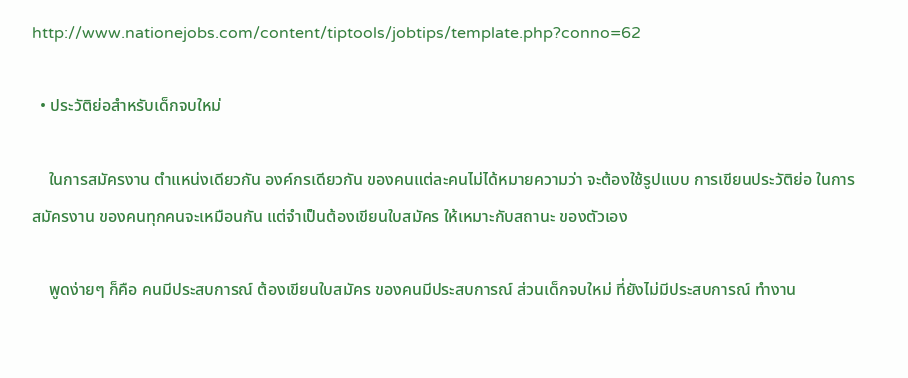http://www.nationejobs.com/content/tiptools/jobtips/template.php?conno=62

  • ประวัติย่อสำหรับเด็กจบใหม่

    ในการสมัครงาน ตำแหน่งเดียวกัน องค์กรเดียวกัน ของคนแต่ละคนไม่ได้หมายความว่า จะต้องใช้รูปแบบ การเขียนประวัติย่อ ในการสมัครงาน ของคนทุกคนจะเหมือนกัน แต่จำเป็นต้องเขียนใบสมัคร ให้เหมาะกับสถานะ ของตัวเอง

    พูดง่ายๆ ก็คือ คนมีประสบการณ์ ต้องเขียนใบสมัคร ของคนมีประสบการณ์ ส่วนเด็กจบใหม่ ที่ยังไม่มีประสบการณ์ ทำงาน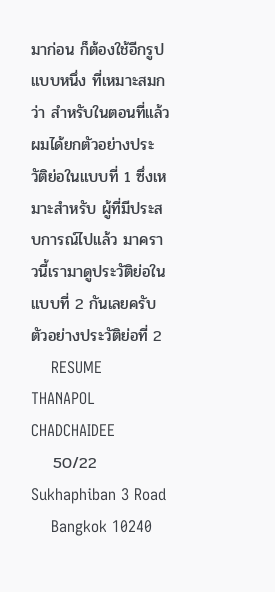มาก่อน ก็ต้องใช้อีกรูปแบบหนึ่ง ที่เหมาะสมกว่า สำหรับในตอนที่แล้ว ผมได้ยกตัวอย่างประวัติย่อในแบบที่ 1 ซึ่งเหมาะสำหรับ ผู้ที่มีประสบการณ์ไปแล้ว มาคราวนี้เรามาดูประวัติย่อในแบบที่ 2 กันเลยครับ ตัวอย่างประวัติย่อที่ 2
    RESUME THANAPOL CHADCHAIDEE
    50/22 Sukhaphiban 3 Road
    Bangkok 10240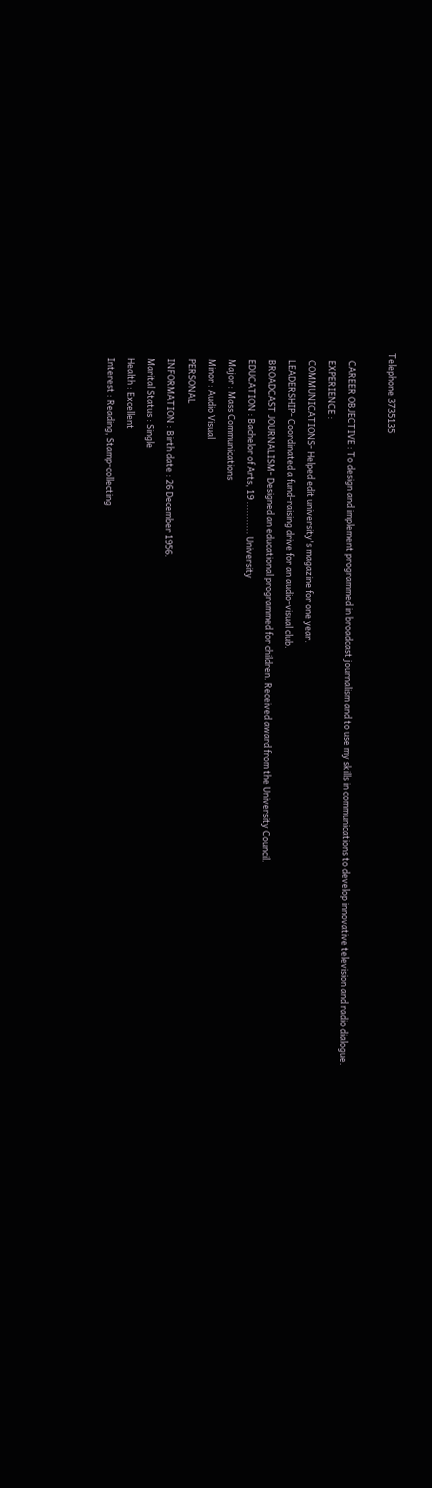Telephone 3735135

    CAREER OBJECTIVE : To design and implement programmed in broadcast journalism and to use my skills in communications to develop innovative television and radio dialogue.
    EXPERIENCE :
    COMMUNICATIONS- Helped edit university's magazine for one year.
    LEADERSHIP- Coordinated a fund-raising drive for an audio-visual club.
    BROADCAST JOURNALISM- Designed an educational programmed for children. Received award from the University Council.
    EDUCATION : Bachelor of Arts, 19 ........... University
    Major : Mass Communications
    Minor : Audio Visual
    PERSONAL
    INFORMATION : Birth date : 26 December 1956.
    Marital Status : Single
    Health : Excellent
    Interest : Reading, Stamp-collecting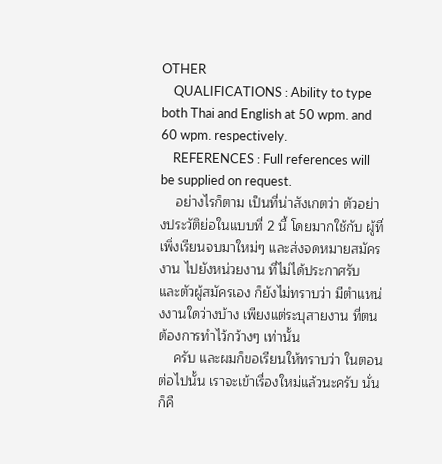OTHER
    QUALIFICATIONS : Ability to type both Thai and English at 50 wpm. and 60 wpm. respectively.
    REFERENCES : Full references will be supplied on request.
    อย่างไรก็ตาม เป็นที่น่าสังเกตว่า ตัวอย่างประวัติย่อในแบบที่ 2 นี้ โดยมากใช้กับ ผู้ที่เพิ่งเรียนจบมาใหม่ๆ และส่งจดหมายสมัครงาน ไปยังหน่วยงาน ที่ไม่ได้ประกาศรับ และตัวผู้สมัครเอง ก็ยังไม่ทราบว่า มีตำแหน่งงานใดว่างบ้าง เพียงแต่ระบุสายงาน ที่ตนต้องการทำไว้กว้างๆ เท่านั้น
    ครับ และผมก็ขอเรียนให้ทราบว่า ในตอนต่อไปนั้น เราจะเข้าเรื่องใหม่แล้วนะครับ นั่นก็คื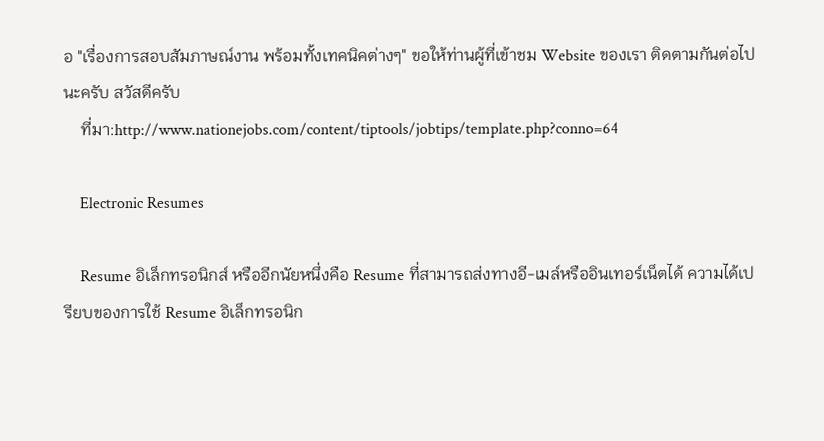อ "เรื่องการสอบสัมภาษณ์งาน พร้อมทั้งเทคนิคต่างๆ" ขอให้ท่านผู้ที่เข้าชม Website ของเรา ติดตามกันต่อไปนะครับ สวัสดีครับ
    ที่มา:http://www.nationejobs.com/content/tiptools/jobtips/template.php?conno=64

    Electronic Resumes

    Resume อิเล็กทรอนิกส์ หรืออีกนัยหนึ่งคือ Resume ที่สามารถส่งทางอี-เมล์หรืออินเทอร์เน็ตได้ ความได้เปรียบของการใช้ Resume อิเล็กทรอนิก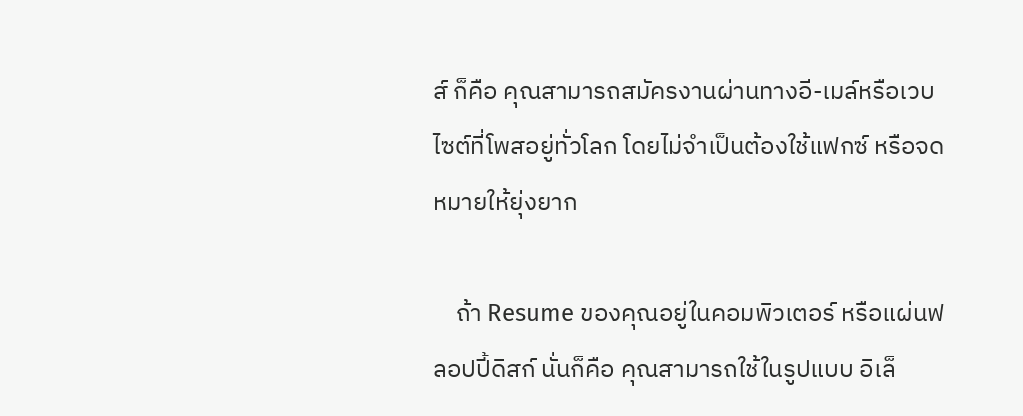ส์ ก็คือ คุณสามารถสมัครงานผ่านทางอี-เมล์หรือเวบไซต์ที่โพสอยู่ทั่วโลก โดยไม่จำเป็นต้องใช้แฟกซ์ หรือจดหมายให้ยุ่งยาก

    ถ้า Resume ของคุณอยู่ในคอมพิวเตอร์ หรือแผ่นฟลอปปี้ดิสก์ นั่นก็คือ คุณสามารถใช้ในรูปแบบ อิเล็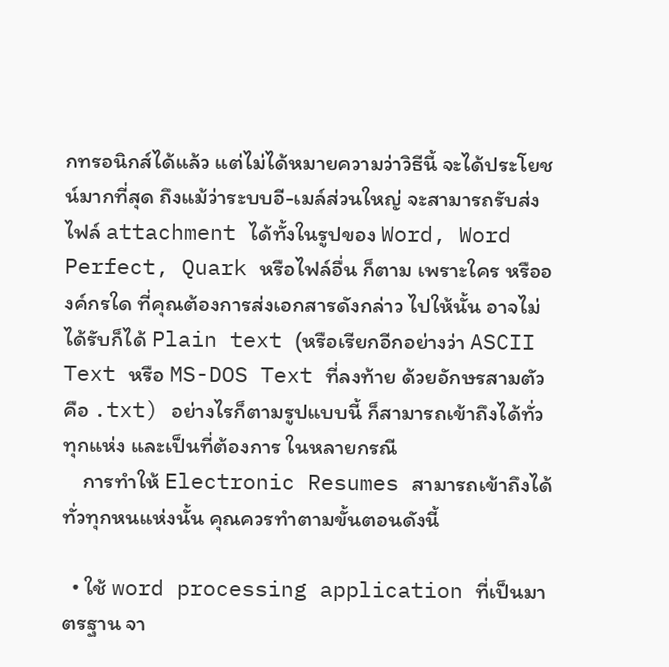กทรอนิกส์ได้แล้ว แต่ไม่ได้หมายความว่าวิธีนี้ จะได้ประโยชน์มากที่สุด ถึงแม้ว่าระบบอี-เมล์ส่วนใหญ่ จะสามารถรับส่งไฟล์ attachment ได้ทั้งในรูปของ Word, Word Perfect, Quark หรือไฟล์อื่น ก็ตาม เพราะใคร หรือองค์กรใด ที่คุณต้องการส่งเอกสารดังกล่าว ไปให้นั้น อาจไม่ได้รับก็ได้ Plain text (หรือเรียกอีกอย่างว่า ASCII Text หรือ MS-DOS Text ที่ลงท้าย ด้วยอักษรสามตัว คือ .txt) อย่างไรก็ตามรูปแบบนี้ ก็สามารถเข้าถึงได้ทั่วทุกแห่ง และเป็นที่ต้องการ ในหลายกรณี
    การทำให้ Electronic Resumes สามารถเข้าถึงได้ทั่วทุกหนแห่งนั้น คุณควรทำตามขั้นตอนดังนี้

  • ใช้ word processing application ที่เป็นมาตรฐาน จา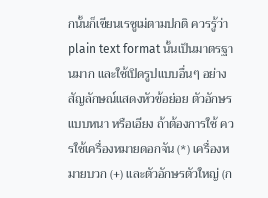กนั้นก็เขียนเรซูเม่ตามปกติ ควรรู้ว่า plain text format นั้นเป็นมาตรฐานมาก และใช้เปิดรูปแบบอื่นๆ อย่างสัญลักษณ์แสดงหัวข้อย่อย ตัวอักษรแบบหนา หรือเอียง ถ้าต้องการใช้ ควรใช้เครื่องหมายดอกจัน (*) เครื่องหมายบวก (+) และตัวอักษรตัวใหญ่ (ก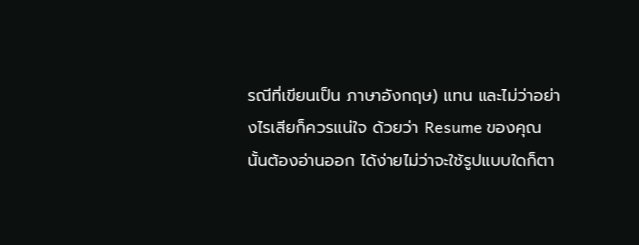รณีที่เขียนเป็น ภาษาอังกฤษ) แทน และไม่ว่าอย่างไรเสียก็ควรแน่ใจ ด้วยว่า Resume ของคุณนั้นต้องอ่านออก ได้ง่ายไม่ว่าจะใช้รูปแบบใดก็ตา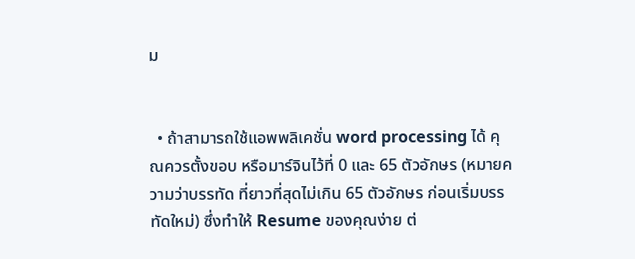ม


  • ถ้าสามารถใช้แอพพลิเคชั่น word processing ได้ คุณควรตั้งขอบ หรือมาร์จินไว้ที่ 0 และ 65 ตัวอักษร (หมายความว่าบรรทัด ที่ยาวที่สุดไม่เกิน 65 ตัวอักษร ก่อนเริ่มบรรทัดใหม่) ซึ่งทำให้ Resume ของคุณง่าย ต่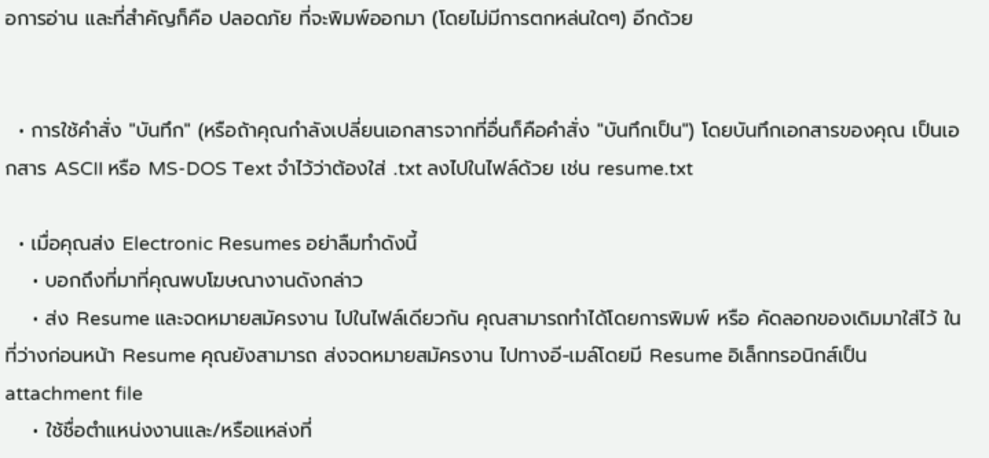อการอ่าน และที่สำคัญก็คือ ปลอดภัย ที่จะพิมพ์ออกมา (โดยไม่มีการตกหล่นใดๆ) อีกด้วย


  • การใช้คำสั่ง "บันทึก" (หรือถ้าคุณกำลังเปลี่ยนเอกสารจากที่อื่นก็คือคำสั่ง "บันทึกเป็น") โดยบันทึกเอกสารของคุณ เป็นเอกสาร ASCII หรือ MS-DOS Text จำไว้ว่าต้องใส่ .txt ลงไปในไฟล์ด้วย เช่น resume.txt

  • เมื่อคุณส่ง Electronic Resumes อย่าลืมทำดังนี้
    • บอกถึงที่มาที่คุณพบโฆษณางานดังกล่าว
    • ส่ง Resume และจดหมายสมัครงาน ไปในไฟล์เดียวกัน คุณสามารถทำได้โดยการพิมพ์ หรือ คัดลอกของเดิมมาใส่ไว้ ในที่ว่างก่อนหน้า Resume คุณยังสามารถ ส่งจดหมายสมัครงาน ไปทางอี-เมล์โดยมี Resume อิเล็กทรอนิกส์เป็น attachment file
    • ใช้ชื่อตำแหน่งงานและ/หรือแหล่งที่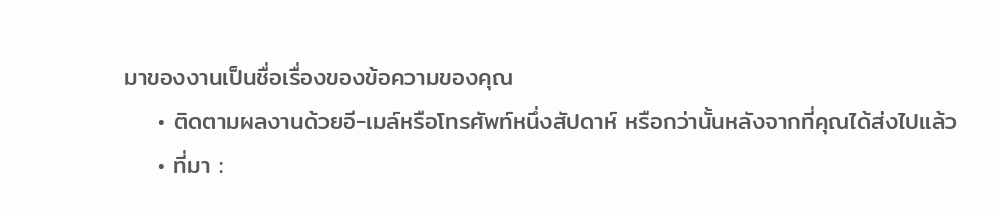มาของงานเป็นชื่อเรื่องของข้อความของคุณ
    • ติดตามผลงานด้วยอี-เมล์หรือโทรศัพท์หนึ่งสัปดาห์ หรือกว่านั้นหลังจากที่คุณได้ส่งไปแล้ว
    • ที่มา :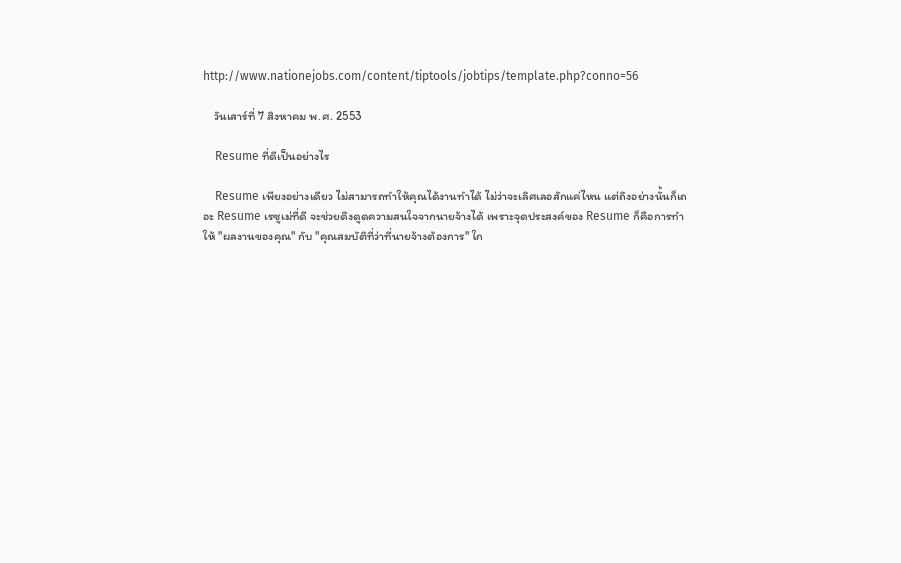http://www.nationejobs.com/content/tiptools/jobtips/template.php?conno=56

    วันเสาร์ที่ 7 สิงหาคม พ.ศ. 2553

    Resume ที่ดีเป็นอย่างไร

    Resume เพียงอย่างเดียว ไม่สามารถทำให้คุณได้งานทำได้ ไม่ว่าจะเลิศเลอสักแค่ไหน แต่ถึงอย่างนั้นก็เถอะ Resume เรซูเม่ที่ดี จะช่วยดึงดูดความสนใจจากนายจ้างได้ เพราะจุดประสงค์ของ Resume ก็คือการทำให้ "ผลงานของคุณ" กับ "คุณสมบัติที่ว่าที่นายจ้างต้องการ" ใก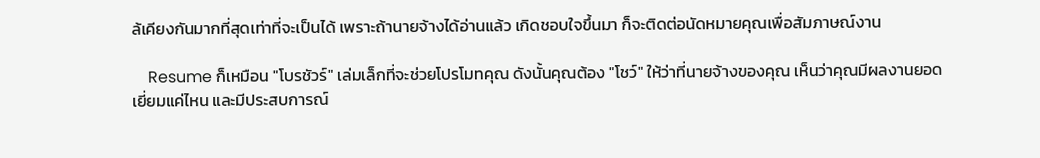ล้เคียงกันมากที่สุดเท่าที่จะเป็นได้ เพราะถ้านายจ้างได้อ่านแล้ว เกิดชอบใจขึ้นมา ก็จะติดต่อนัดหมายคุณเพื่อสัมภาษณ์งาน

    Resume ก็เหมือน "โบรชัวร์" เล่มเล็กที่จะช่วยโปรโมทคุณ ดังนั้นคุณต้อง "โชว์" ให้ว่าที่นายจ้างของคุณ เห็นว่าคุณมีผลงานยอดเยี่ยมแค่ไหน และมีประสบการณ์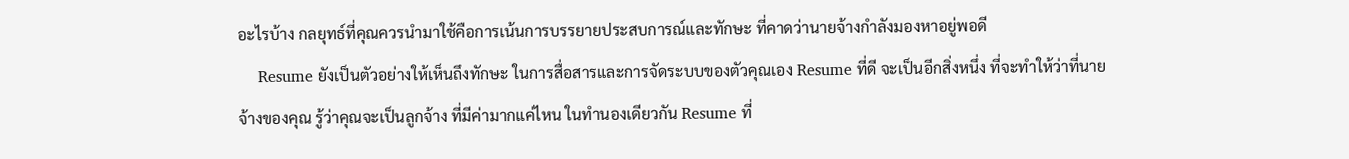อะไรบ้าง กลยุทธ์ที่คุณควรนำมาใช้คือการเน้นการบรรยายประสบการณ์และทักษะ ที่คาดว่านายจ้างกำลังมองหาอยู่พอดี
    Resume ยังเป็นตัวอย่างให้เห็นถึงทักษะ ในการสื่อสารและการจัดระบบของตัวคุณเอง Resume ที่ดี จะเป็นอีกสิ่งหนึ่ง ที่จะทำให้ว่าที่นายจ้างของคุณ รู้ว่าคุณจะเป็นลูกจ้าง ที่มีค่ามากแค่ไหน ในทำนองเดียวกัน Resume ที่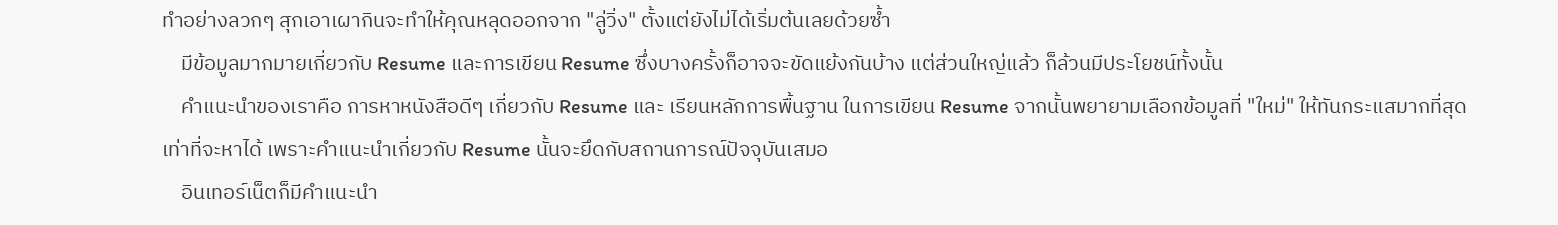ทำอย่างลวกๆ สุกเอาเผากินจะทำให้คุณหลุดออกจาก "ลู่วิ่ง" ตั้งแต่ยังไม่ได้เริ่มต้นเลยด้วยซ้ำ
    มีข้อมูลมากมายเกี่ยวกับ Resume และการเขียน Resume ซึ่งบางครั้งก็อาจจะขัดแย้งกันบ้าง แต่ส่วนใหญ่แล้ว ก็ล้วนมีประโยชน์ทั้งนั้น
    คำแนะนำของเราคือ การหาหนังสือดีๆ เกี่ยวกับ Resume และ เรียนหลักการพื้นฐาน ในการเขียน Resume จากนั้นพยายามเลือกข้อมูลที่ "ใหม่" ให้ทันกระแสมากที่สุดเท่าที่จะหาได้ เพราะคำแนะนำเกี่ยวกับ Resume นั้นจะยึดกับสถานการณ์ปัจจุบันเสมอ
    อินเทอร์เน็ตก็มีคำแนะนำ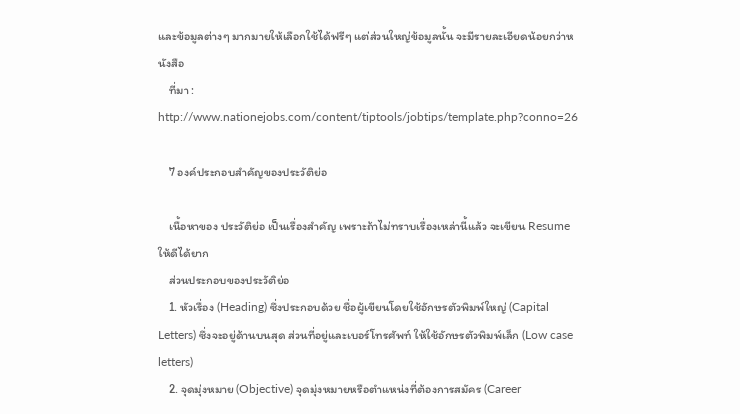และข้อมูลต่างๆ มากมายให้เลือกใช้ได้ฟรีๆ แต่ส่วนใหญ่ข้อมูลนั้น จะมีรายละเอียดน้อยกว่าหนังสือ
    ที่มา : http://www.nationejobs.com/content/tiptools/jobtips/template.php?conno=26

    7 องค์ประกอบสำคัญของประวัติย่อ

    เนื้อหาของ ประวัติย่อ เป็นเรื่องสำคัญ เพราะถ้าไม่ทราบเรื่องเหล่านี้แล้ว จะเขียน Resume ให้ดีได้ยาก
    ส่วนประกอบของประวัติย่อ
    1. หัวเรื่อง (Heading) ซึ่งประกอบด้วย ชื่อผู้เขียนโดยใช้อักษรตัวพิมพ์ใหญ่ (Capital Letters) ซึ่งจะอยู่ด้านบนสุด ส่วนที่อยู่และเบอร์โทรศัพท์ ให้ใช้อักษรตัวพิมพ์เล็ก (Low case letters)
    2. จุดมุ่งหมาย (Objective) จุดมุ่งหมายหรือตำแหน่งที่ต้องการสมัคร (Career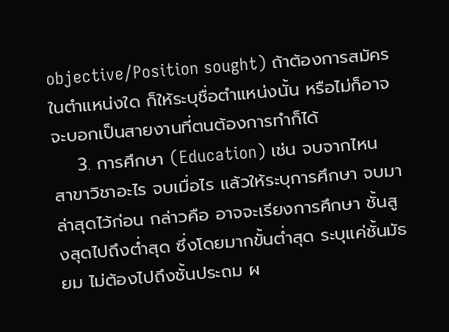objective/Position sought) ถ้าต้องการสมัครในตำแหน่งใด ก็ให้ระบุชื่อตำแหน่งนั้น หรือไม่ก็อาจจะบอกเป็นสายงานที่ตนต้องการทำก็ได้
    3. การศึกษา (Education) เช่น จบจากไหน สาขาวิชาอะไร จบเมื่อไร แล้วให้ระบุการศึกษา จบมาล่าสุดไว้ก่อน กล่าวคือ อาจจะเรียงการศึกษา ชั้นสูงสุดไปถึงต่ำสุด ซึ่งโดยมากขั้นต่ำสุด ระบุแค่ชั้นมัธยม ไม่ต้องไปถึงชั้นประถม ผ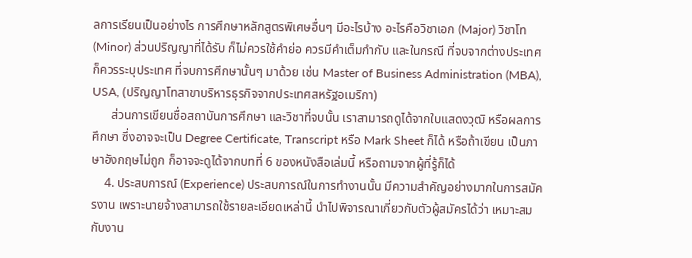ลการเรียนเป็นอย่างไร การศึกษาหลักสูตรพิเศษอื่นๆ มีอะไรบ้าง อะไรคือวิชาเอก (Major) วิชาโท (Minor) ส่วนปริญญาที่ได้รับ ก็ไม่ควรใช้คำย่อ ควรมีคำเต็มกำกับ และในกรณี ที่จบจากต่างประเทศ ก็ควรระบุประเทศ ที่จบการศึกษานั้นๆ มาด้วย เช่น Master of Business Administration (MBA), USA, (ปริญญาโทสาขาบริหารธุรกิจจากประเทศสหรัฐอเมริกา)
      ส่วนการเขียนชื่อสถาบันการศึกษา และวิชาที่จบนั้น เราสามารถดูได้จากใบแสดงวุฒิ หรือผลการศึกษา ซึ่งอาจจะเป็น Degree Certificate, Transcript หรือ Mark Sheet ก็ได้ หรือถ้าเขียน เป็นภาษาอังกฤษไม่ถูก ก็อาจจะดูได้จากบทที่ 6 ของหนังสือเล่มนี้ หรือถามจากผู้ที่รู้ก็ได้
    4. ประสบการณ์ (Experience) ประสบการณ์ในการทำงานนั้น มีความสำคัญอย่างมากในการสมัครงาน เพราะนายจ้างสามารถใช้รายละเอียดเหล่านี้ นำไปพิจารณาเกี่ยวกับตัวผู้สมัครได้ว่า เหมาะสมกับงาน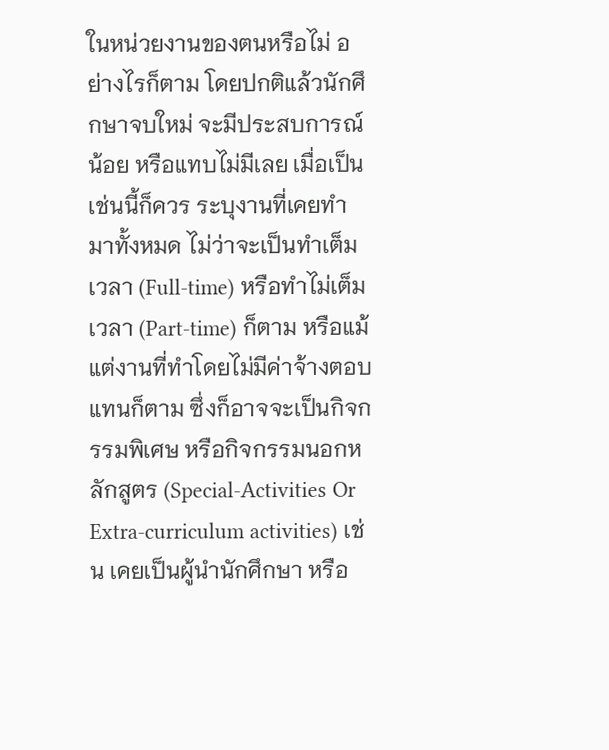ในหน่วยงานของตนหรือไม่ อย่างไรก็ตาม โดยปกติแล้วนักศึกษาจบใหม่ จะมีประสบการณ์น้อย หรือแทบไม่มีเลย เมื่อเป็นเช่นนี้ก็ควร ระบุงานที่เคยทำมาทั้งหมด ไม่ว่าจะเป็นทำเต็มเวลา (Full-time) หรือทำไม่เต็มเวลา (Part-time) ก็ตาม หรือแม้แต่งานที่ทำโดยไม่มีค่าจ้างตอบแทนก็ตาม ซึ่งก็อาจจะเป็นกิจกรรมพิเศษ หรือกิจกรรมนอกหลักสูตร (Special-Activities Or Extra-curriculum activities) เช่น เคยเป็นผู้นำนักศึกษา หรือ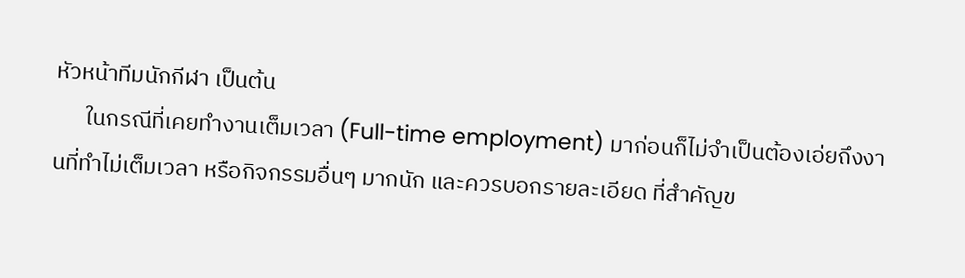หัวหน้าทีมนักกีฬา เป็นต้น
      ในกรณีที่เคยทำงานเต็มเวลา (Full-time employment) มาก่อนก็ไม่จำเป็นต้องเอ่ยถึงงานที่ทำไม่เต็มเวลา หรือกิจกรรมอื่นๆ มากนัก และควรบอกรายละเอียด ที่สำคัญข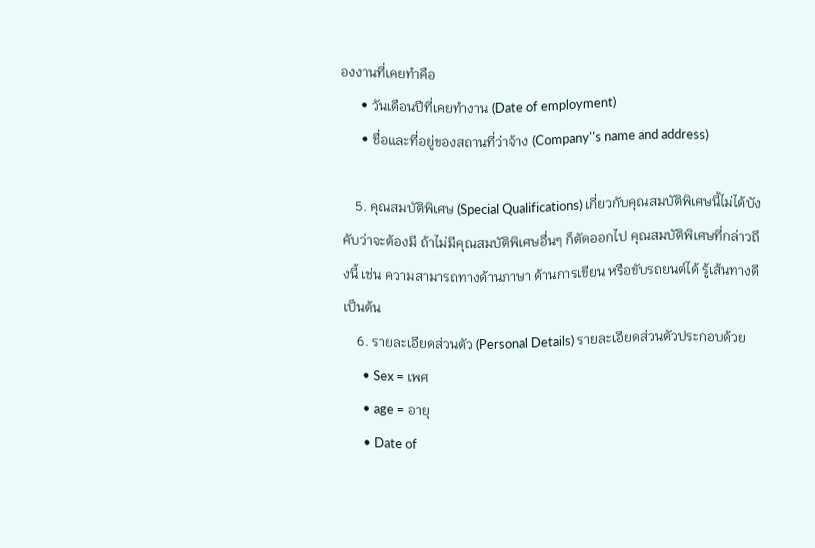องงานที่เคยทำคือ
      • วันเดือนปีที่เคยทำงาน (Date of employment)
      • ชื่อและที่อยู่ของสถานที่ว่าจ้าง (Company''s name and address)

    5. คุณสมบัติพิเศษ (Special Qualifications) เกี่ยวกับคุณสมบัติพิเศษนี้ไม่ได้บังคับว่าจะต้องมี ถ้าไม่มีคุณสมบัติพิเศษอื่นๆ ก็ตัดออกไป คุณสมบัติพิเศษที่กล่าวถึงนี้ เช่น ความสามารถทางด้านภาษา ด้านการเขียน หรือขับรถยนต์ได้ รู้เส้นทางดี เป็นต้น
    6. รายละเอียดส่วนตัว (Personal Details) รายละเอียดส่วนตัวประกอบด้วย
      • Sex = เพศ
      • age = อายุ
      • Date of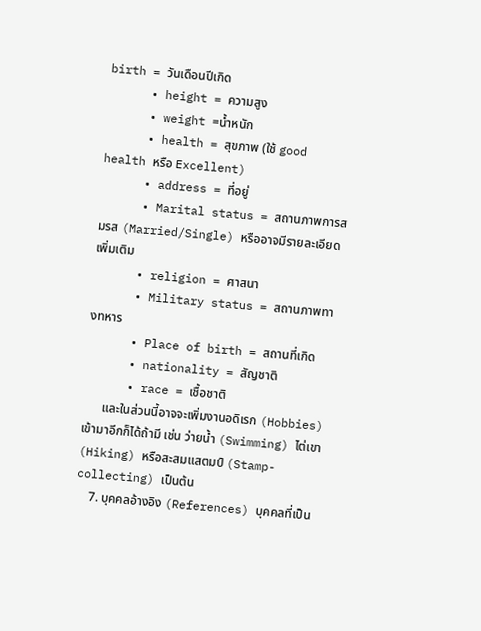birth = วันเดือนปีเกิด
      • height = ความสูง
      • weight =น้ำหนัก
      • health = สุขภาพ (ใช้ good health หรือ Excellent)
      • address = ที่อยู่
      • Marital status = สถานภาพการสมรส (Married/Single) หรืออาจมีรายละเอียดเพิ่มเติม
      • religion = ศาสนา
      • Military status = สถานภาพทางทหาร
      • Place of birth = สถานที่เกิด
      • nationality = สัญชาติ
      • race = เชื้อชาติ
      และในส่วนนี้อาจจะเพิ่มงานอดิเรก (Hobbies) เข้ามาอีกก็ได้ถ้ามี เช่น ว่ายน้ำ (Swimming) ไต่เขา (Hiking) หรือสะสมแสตมป์ (Stamp-collecting) เป็นต้น
    7. บุคคลอ้างอิง (References) บุคคลที่เป็น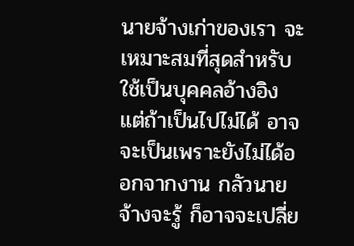นายจ้างเก่าของเรา จะเหมาะสมที่สุดสำหรับใช้เป็นบุคคลอ้างอิง แต่ถ้าเป็นไปไม่ได้ อาจจะเป็นเพราะยังไม่ได้ออกจากงาน กลัวนายจ้างจะรู้ ก็อาจจะเปลี่ย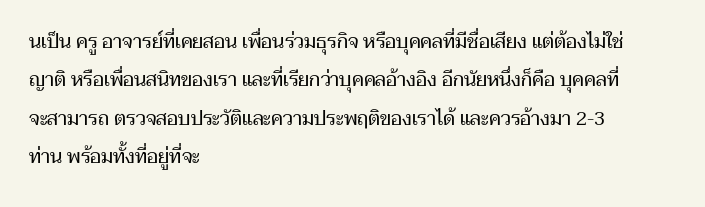นเป็น ครู อาจารย์ที่เคยสอน เพื่อนร่วมธุรกิจ หรือบุคคลที่มีชื่อเสียง แต่ต้องไม่ใช่ญาติ หรือเพื่อนสนิทของเรา และที่เรียกว่าบุคคลอ้างอิง อีกนัยหนึ่งก็คือ บุคคลที่จะสามารถ ตรวจสอบประวัติและความประพฤติของเราได้ และควรอ้างมา 2-3 ท่าน พร้อมทั้งที่อยู่ที่จะ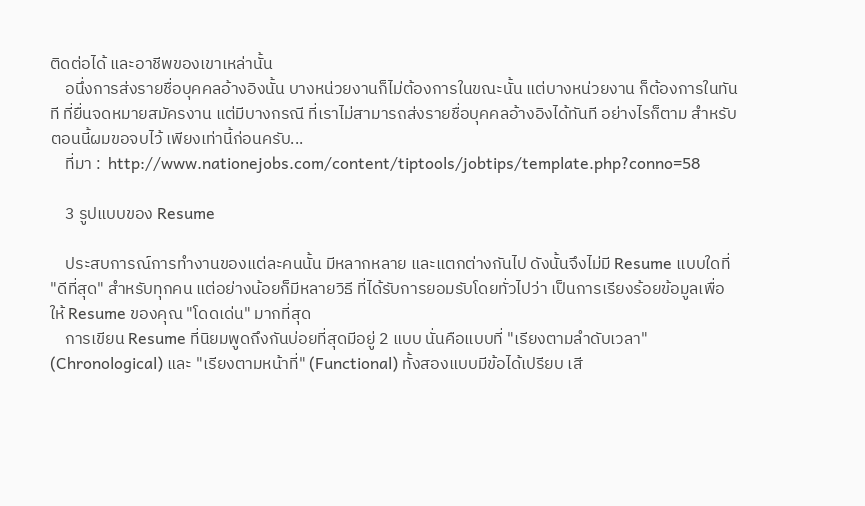ติดต่อได้ และอาชีพของเขาเหล่านั้น
    อนึ่งการส่งรายชื่อบุคคลอ้างอิงนั้น บางหน่วยงานก็ไม่ต้องการในขณะนั้น แต่บางหน่วยงาน ก็ต้องการในทันที ที่ยื่นจดหมายสมัครงาน แต่มีบางกรณี ที่เราไม่สามารถส่งรายชื่อบุคคลอ้างอิงได้ทันที อย่างไรก็ตาม สำหรับตอนนี้ผมขอจบไว้ เพียงเท่านี้ก่อนครับ...
    ที่มา :  http://www.nationejobs.com/content/tiptools/jobtips/template.php?conno=58

    3 รูปแบบของ Resume

    ประสบการณ์การทำงานของแต่ละคนนั้น มีหลากหลาย และแตกต่างกันไป ดังนั้นจึงไม่มี Resume แบบใดที่ "ดีที่สุด" สำหรับทุกคน แต่อย่างน้อยก็มีหลายวิธี ที่ได้รับการยอมรับโดยทั่วไปว่า เป็นการเรียงร้อยข้อมูลเพื่อให้ Resume ของคุณ "โดดเด่น" มากที่สุด
    การเขียน Resume ที่นิยมพูดถึงกันบ่อยที่สุดมีอยู่ 2 แบบ นั่นคือแบบที่ "เรียงตามลำดับเวลา" (Chronological) และ "เรียงตามหน้าที่" (Functional) ทั้งสองแบบมีข้อได้เปรียบ เสี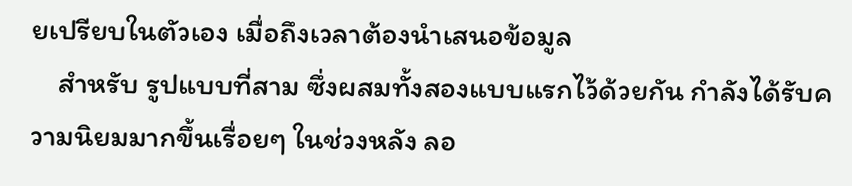ยเปรียบในตัวเอง เมื่อถึงเวลาต้องนำเสนอข้อมูล
    สำหรับ รูปแบบที่สาม ซึ่งผสมทั้งสองแบบแรกไว้ด้วยกัน กำลังได้รับความนิยมมากขึ้นเรื่อยๆ ในช่วงหลัง ลอ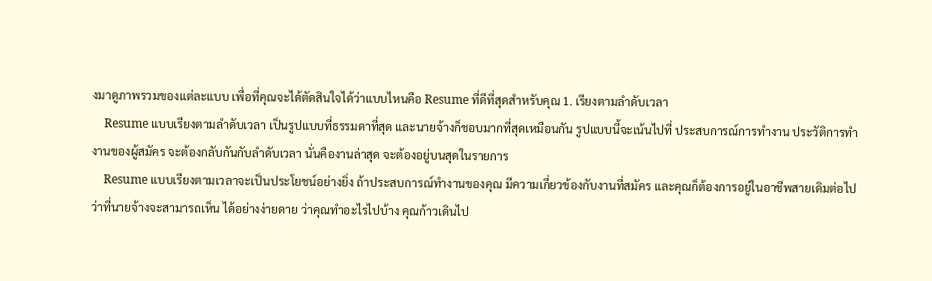งมาดูภาพรวมของแต่ละแบบ เพื่อที่คุณจะได้ตัดสินใจได้ว่าแบบไหนคือ Resume ที่ดีที่สุดสำหรับคุณ 1. เรียงตามลำดับเวลา
    Resume แบบเรียงตามลำดับเวลา เป็นรูปแบบที่ธรรมดาที่สุด และนายจ้างก็ชอบมากที่สุดเหมือนกัน รูปแบบนี้จะเน้นไปที่ ประสบการณ์การทำงาน ประวัติการทำงานของผู้สมัคร จะต้องกลับกันกับลำดับเวลา นั่นคืองานล่าสุด จะต้องอยู่บนสุดในรายการ
    Resume แบบเรียงตามเวลาจะเป็นประโยชน์อย่างยิ่ง ถ้าประสบการณ์ทำงานของคุณ มีความเกี่ยวข้องกับงานที่สมัคร และคุณก็ต้องการอยู่ในอาชีพสายเดิมต่อไป ว่าที่นายจ้างจะสามารถเห็น ได้อย่างง่ายดาย ว่าคุณทำอะไรไปบ้าง คุณก้าวเดินไป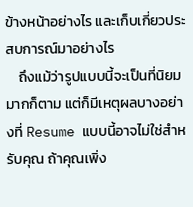ข้างหน้าอย่างไร และเก็บเกี่ยวประสบการณ์มาอย่างไร
    ถึงแม้ว่ารูปแบบนี้จะเป็นที่นิยมมากก็ตาม แต่ก็มีเหตุผลบางอย่างที่ Resume แบบนี้อาจไม่ใช่สำหรับคุณ ถ้าคุณเพิ่ง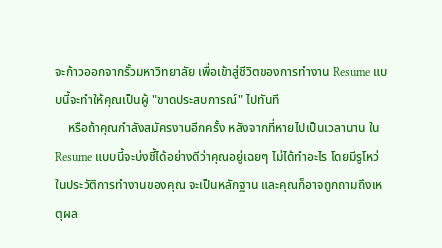จะก้าวออกจากรั้วมหาวิทยาลัย เพื่อเข้าสู่ชีวิตของการทำงาน Resume แบบนี้จะทำให้คุณเป็นผู้ "ขาดประสบการณ์" ไปทันที
    หรือถ้าคุณกำลังสมัครงานอีกครั้ง หลังจากที่หายไปเป็นเวลานาน ใน Resume แบบนี้จะบ่งชี้ได้อย่างดีว่าคุณอยู่เฉยๆ ไม่ได้ทำอะไร โดยมีรูโหว่ ในประวัติการทำงานของคุณ จะเป็นหลักฐาน และคุณก็อาจถูกถามถึงเหตุผล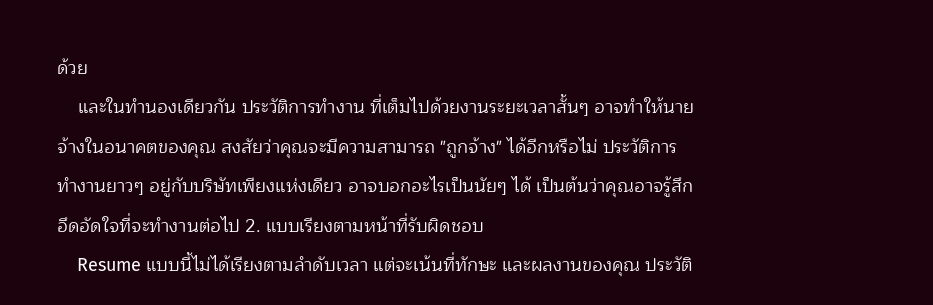ด้วย
    และในทำนองเดียวกัน ประวัติการทำงาน ที่เต็มไปด้วยงานระยะเวลาสั้นๆ อาจทำให้นายจ้างในอนาคตของคุณ สงสัยว่าคุณจะมีความสามารถ "ถูกจ้าง" ได้อีกหรือไม่ ประวัติการทำงานยาวๆ อยู่กับบริษัทเพียงแห่งเดียว อาจบอกอะไรเป็นนัยๆ ได้ เป็นต้นว่าคุณอาจรู้สึกอึดอัดใจที่จะทำงานต่อไป 2. แบบเรียงตามหน้าที่รับผิดชอบ
    Resume แบบนี้ไม่ได้เรียงตามลำดับเวลา แต่จะเน้นที่ทักษะ และผลงานของคุณ ประวัติ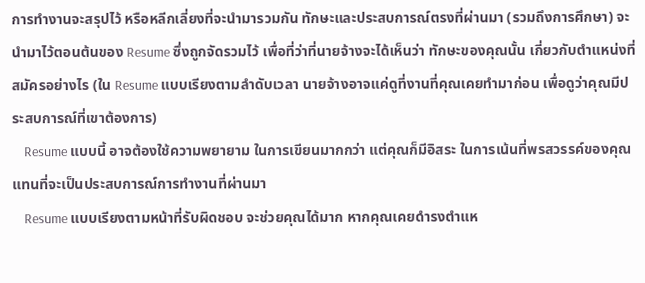การทำงานจะสรุปไว้ หรือหลีกเลี่ยงที่จะนำมารวมกัน ทักษะและประสบการณ์ตรงที่ผ่านมา (รวมถึงการศึกษา) จะนำมาไว้ตอนต้นของ Resume ซึ่งถูกจัดรวมไว้ เพื่อที่ว่าที่นายจ้างจะได้เห็นว่า ทักษะของคุณนั้น เกี่ยวกับตำแหน่งที่สมัครอย่างไร (ใน Resume แบบเรียงตามลำดับเวลา นายจ้างอาจแค่ดูที่งานที่คุณเคยทำมาก่อน เพื่อดูว่าคุณมีประสบการณ์ที่เขาต้องการ)
    Resume แบบนี้ อาจต้องใช้ความพยายาม ในการเขียนมากกว่า แต่คุณก็มีอิสระ ในการเน้นที่พรสวรรค์ของคุณ แทนที่จะเป็นประสบการณ์การทำงานที่ผ่านมา
    Resume แบบเรียงตามหน้าที่รับผิดชอบ จะช่วยคุณได้มาก หากคุณเคยดำรงตำแห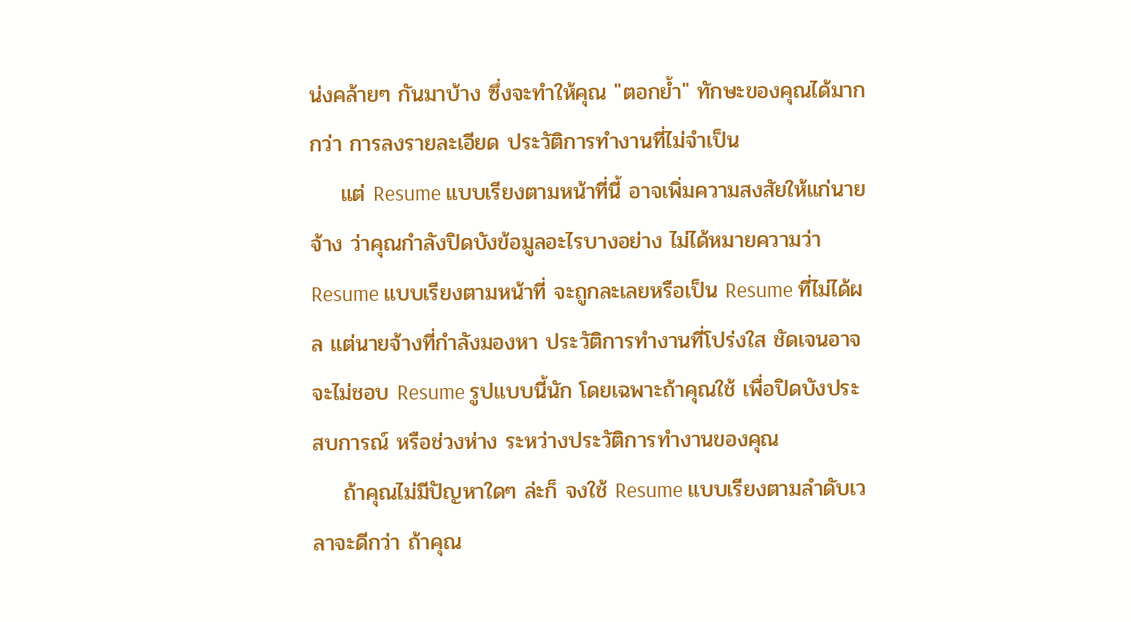น่งคล้ายๆ กันมาบ้าง ซึ่งจะทำให้คุณ "ตอกย้ำ" ทักษะของคุณได้มากกว่า การลงรายละเอียด ประวัติการทำงานที่ไม่จำเป็น
    แต่ Resume แบบเรียงตามหน้าที่นี้ อาจเพิ่มความสงสัยให้แก่นายจ้าง ว่าคุณกำลังปิดบังข้อมูลอะไรบางอย่าง ไม่ได้หมายความว่า Resume แบบเรียงตามหน้าที่ จะถูกละเลยหรือเป็น Resume ที่ไม่ได้ผล แต่นายจ้างที่กำลังมองหา ประวัติการทำงานที่โปร่งใส ชัดเจนอาจจะไม่ชอบ Resume รูปแบบนี้นัก โดยเฉพาะถ้าคุณใช้ เพื่อปิดบังประสบการณ์ หรือช่วงห่าง ระหว่างประวัติการทำงานของคุณ
    ถ้าคุณไม่มีปัญหาใดๆ ล่ะก็ จงใช้ Resume แบบเรียงตามลำดับเวลาจะดีกว่า ถ้าคุณ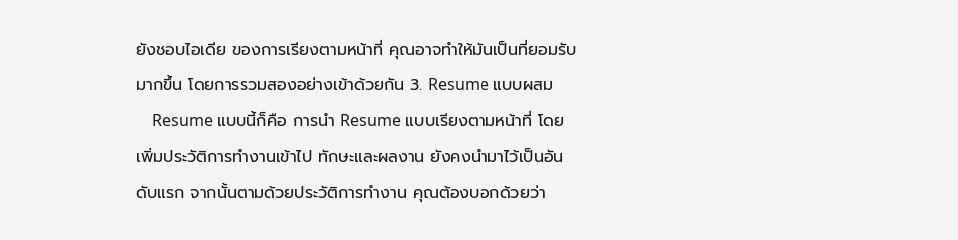ยังชอบไอเดีย ของการเรียงตามหน้าที่ คุณอาจทำให้มันเป็นที่ยอมรับมากขึ้น โดยการรวมสองอย่างเข้าด้วยกัน 3. Resume แบบผสม
    Resume แบบนี้ก็คือ การนำ Resume แบบเรียงตามหน้าที่ โดยเพิ่มประวัติการทำงานเข้าไป ทักษะและผลงาน ยังคงนำมาไว้เป็นอันดับแรก จากนั้นตามด้วยประวัติการทำงาน คุณต้องบอกด้วยว่า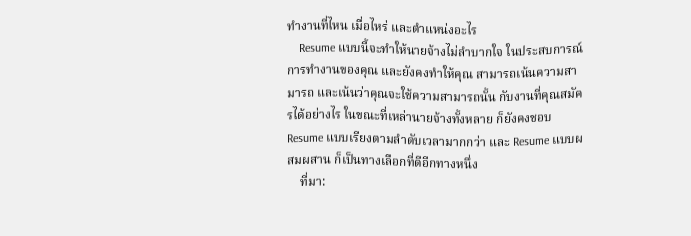ทำงานที่ไหน เมื่อไหร่ และตำแหน่งอะไร
    Resume แบบนี้จะทำให้นายจ้างไม่ลำบากใจ ในประสบการณ์การทำงานของคุณ และยังคงทำให้คุณ สามารถเน้นความสามารถ และเน้นว่าคุณจะใช้ความสามารถนั้น กับงานที่คุณสมัครได้อย่างไร ในขณะที่เหล่านายจ้างทั้งหลาย ก็ยังคงชอบ Resume แบบเรียงตามลำดับเวลามากกว่า และ Resume แบบผสมผสาน ก็เป็นทางเลือกที่ดีอีกทางหนึ่ง
    ที่มา: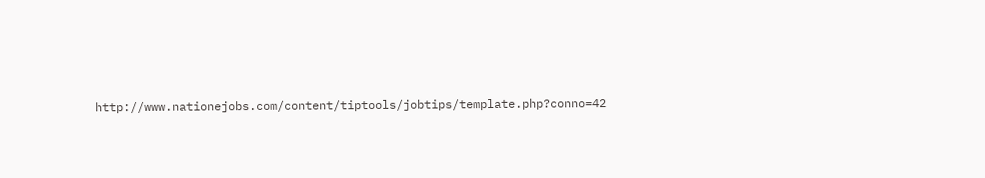http://www.nationejobs.com/content/tiptools/jobtips/template.php?conno=42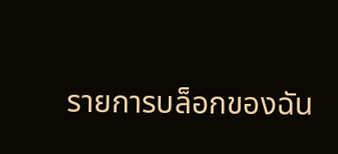รายการบล็อกของฉัน